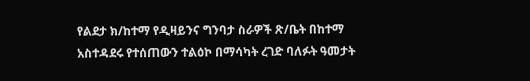የልደታ ክ/ከተማ የዲዛይንና ግንባታ ስራዎች ጽ/ቤት በከተማ አስተዳደሩ የተሰጠውን ተልዕኮ በማሳካት ረገድ ባለፉት ዓመታት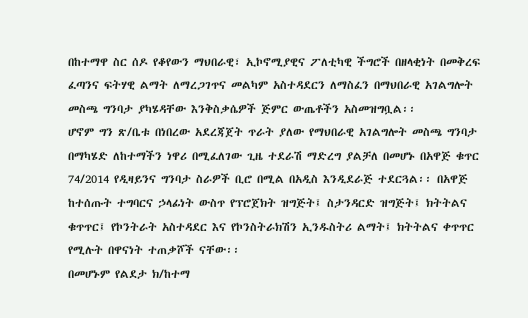በከተማዋ ስር ሰዶ የቆየውን ማህበራዊ፣ ኢኮኖሚያዊና ፖለቲካዊ ችግሮች በዘላቂነት በመቅረፍ ፈጣንና ፍትሃዊ ልማት ለማረጋገጥና መልካም አስተዳደርን ለማስፈን በማህበራዊ አገልግሎት መስጫ ግንባታ ያካሄዳቸው እንቅስቃሴዎች ጅምር ውጤቶችን አስመዝግቧል፡፡
ሆኖም ግን ጽ/ቤቱ በነበረው አደረጃጀት ጥራት ያለው የማህበራዊ አገልግሎት መስጫ ግንባታ በማካሄድ ለከተማችን ነዋሪ በሚፈለገው ጊዜ ተደራሽ ማድረግ ያልቻለ በመሆኑ በአዋጅ ቁጥር 74/2014 የዲዛይንና ግንባታ ስራዎች ቢሮ በሚል በአዲስ እንዲደራጅ ተደርጓል፡፡ በአዋጅ ከተሰጡት ተግባርና ኃላፊነት ውስጥ የፕሮጀክት ዝግጅት፤ ስታንዳርድ ዝግጅት፤ ክትትልና ቁጥጥር፤ የኮንትራት አስተዳደር እና የኮንስትራክሽን ኢንዱስትሪ ልማት፤ ክትትልና ቀጥጥር የሚሉት በዋናነት ተጠቃሾች ናቸው፡፡
በመሆኑም የልደታ ክ/ከተማ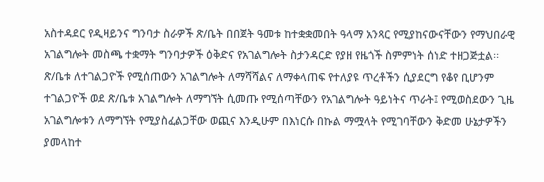አስተዳደር የዲዛይንና ግንባታ ስራዎች ጽ/ቤት በበጀት ዓመቱ ከተቋቋመበት ዓላማ አንጻር የሚያከናውናቸውን የማህበራዊ አገልግሎት መስጫ ተቋማት ግንባታዎች ዕቅድና የአገልግሎት ስታንዳርድ የያዘ የዜጎች ስምምነት ሰነድ ተዘጋጅቷል፡፡
ጽ/ቤቱ ለተገልጋዮች የሚሰጠውን አገልግሎት ለማሻሻልና ለማቀላጠፍ የተለያዩ ጥረቶችን ሲያደርግ የቆየ ቢሆንም ተገልጋዮች ወደ ጽ/ቤቱ አገልግሎት ለማግኘት ሲመጡ የሚሰጣቸውን የአገልግሎት ዓይነትና ጥራት፤ የሚወስደውን ጊዜ አገልግሎቱን ለማግኘት የሚያስፈልጋቸው ወጪና እንዲሁም በእነርሱ በኩል ማሟላት የሚገባቸውን ቅድመ ሁኔታዎችን ያመላከተ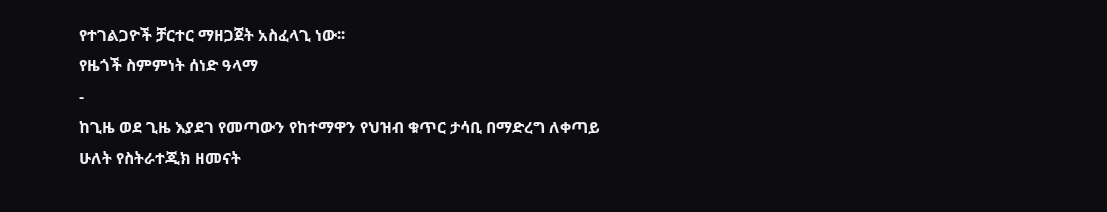የተገልጋዮች ቻርተር ማዘጋጀት አስፈላጊ ነው፡፡
የዜጎች ስምምነት ሰነድ ዓላማ
-
ከጊዜ ወደ ጊዜ እያደገ የመጣውን የከተማዋን የህዝብ ቁጥር ታሳቢ በማድረግ ለቀጣይ ሁለት የስትራተጂክ ዘመናት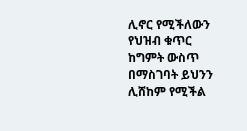ሊኖር የሚችለውን የህዝብ ቁጥር ከግምት ውስጥ በማስገባት ይህንን ሊሸከም የሚችል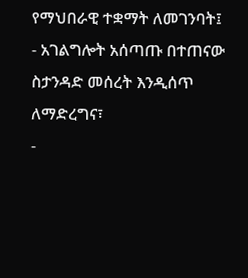የማህበራዊ ተቋማት ለመገንባት፤
- አገልግሎት አሰጣጡ በተጠናው ስታንዳድ መሰረት እንዲሰጥ ለማድረግና፣
-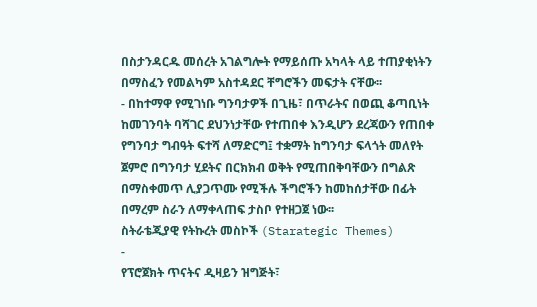በስታንዳርዱ መሰረት አገልግሎት የማይሰጡ አካላት ላይ ተጠያቂነትን በማስፈን የመልካም አስተዳደር ቸግሮችን መፍታት ናቸው፡፡
- በከተማዋ የሚገነቡ ግንባታዎች በጊዜ፣ በጥራትና በወጪ ቆጣቢነት ከመገንባት ባሻገር ደህንነታቸው የተጠበቀ እንዲሆን ደረጃውን የጠበቀ የግንባታ ግብዓት ፍተሻ ለማድርግ፤ ተቋማት ከግንባታ ፍላጎት መለየት ጀምሮ በግንባታ ሂደትና በርክክብ ወቅት የሚጠበቅባቸውን በግልጽ በማስቀመጥ ሊያጋጥሙ የሚችሉ ችግሮችን ከመከሰታቸው በፊት በማረም ስራን ለማቀላጠፍ ታስቦ የተዘጋጀ ነው፡፡
ስትራቴጂያዊ የትኩረት መስኮች (Starategic Themes)
-
የፕሮጀክት ጥናትና ዲዛይን ዝግጅት፣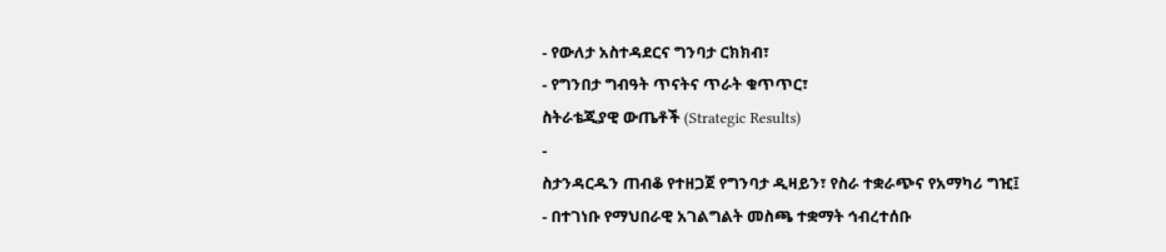- የውለታ አስተዳደርና ግንባታ ርክክብ፣
- የግንበታ ግብዓት ጥናትና ጥራት ቁጥጥር፣
ስትራቴጂያዊ ውጤቶች (Strategic Results)
-
ስታንዳርዱን ጠብቆ የተዘጋጀ የግንባታ ዲዛይን፣ የስራ ተቋራጭና የአማካሪ ግዢ፤
- በተገነቡ የማህበራዊ አገልግልት መስጫ ተቋማት ኅብረተሰቡ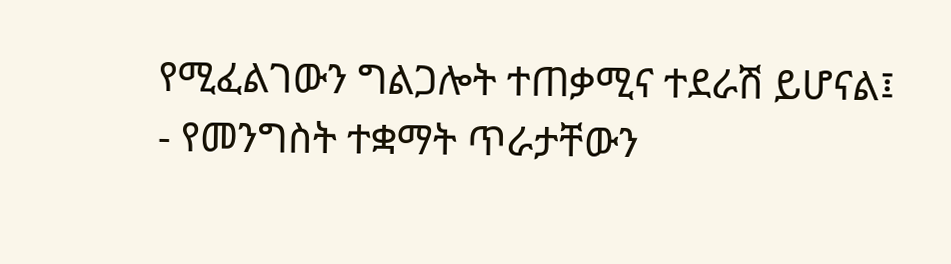የሚፈልገውን ግልጋሎት ተጠቃሚና ተደራሽ ይሆናል፤
- የመንግስት ተቋማት ጥራታቸውን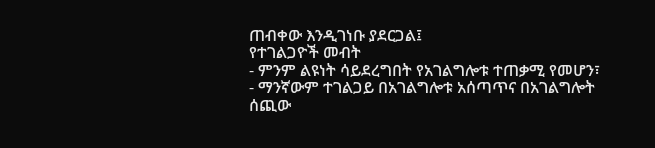ጠብቀው እንዲገነቡ ያደርጋል፤
የተገልጋዮች መብት
- ምንም ልዩነት ሳይደረግበት የአገልግሎቱ ተጠቃሚ የመሆን፣
- ማንኛውም ተገልጋይ በአገልግሎቱ አሰጣጥና በአገልግሎት ሰጪው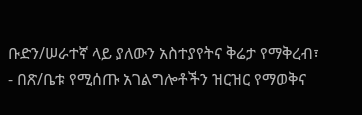ቡድን/ሠራተኛ ላይ ያለውን አስተያየትና ቅሬታ የማቅረብ፣
- በጽ/ቤቱ የሚሰጡ አገልግሎቶችን ዝርዝር የማወቅና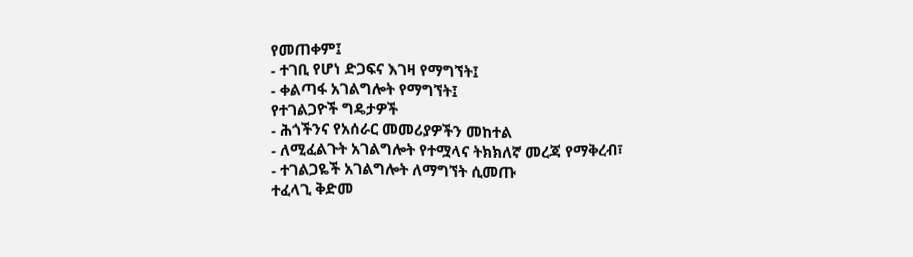የመጠቀም፤
- ተገቢ የሆነ ድጋፍና እገዛ የማግኘት፤
- ቀልጣፋ አገልግሎት የማግኘት፤
የተገልጋዮች ግዴታዎች
- ሕጎችንና የአሰራር መመሪያዎችን መከተል
- ለሚፈልጉት አገልግሎት የተሟላና ትክክለኛ መረጃ የማቅረብ፣
- ተገልጋዬች አገልግሎት ለማግኘት ሲመጡ
ተፈላጊ ቅድመ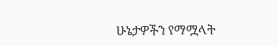ሁኔታዎችን የማሟላት